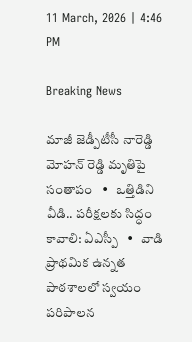11 March, 2026 | 4:46 PM

Breaking News

మాజీ జెడ్పీటీసీ నారెడ్డి మోహన్ రెడ్డి మృతిపై సంతాపం   •   ఒత్తిడిని వీడి.. పరీక్షలకు సిద్ధం కావాలి: ఏఎస్పీ   •   వాడి ప్రాథమిక ఉన్నత పాఠశాలలో స్వయం పరిపాలన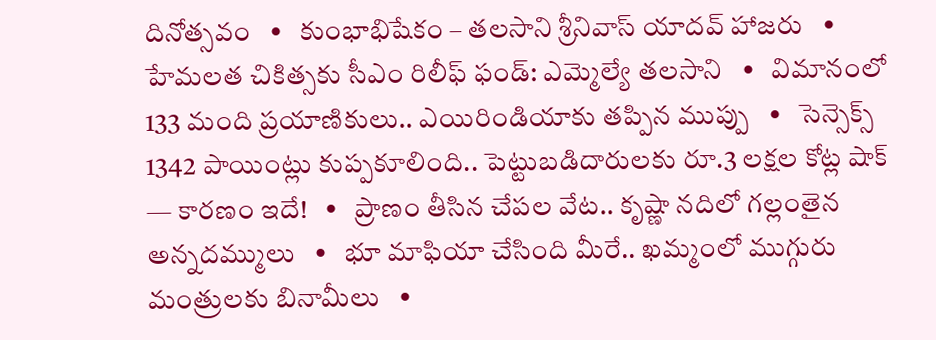దినోత్సవం   •   కుంభాభిషేకం – తలసాని శ్రీనివాస్ యాదవ్ హాజరు   •   హేమలత చికిత్సకు సీఎం రిలీఫ్ ఫండ్: ఎమ్మెల్యే తలసాని   •   విమానంలో 133 మంది ప్రయాణికులు.. ఎయిరిండియాకు తప్పిన ముప్పు   •   సెన్సెక్స్ 1342 పాయింట్లు కుప్పకూలింది.. పెట్టుబడిదారులకు రూ.3 లక్షల కోట్ల షాక్ — కారణం ఇదే!   •   ప్రాణం తీసిన చేపల వేట.. కృష్ణా నదిలో గల్లంతైన అన్నదమ్ములు   •   భూ మాఫియా చేసింది మీరే.. ఖమ్మంలో ముగ్గురు మంత్రులకు బినామీలు   •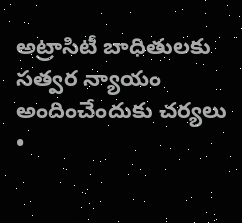అట్రాసిటీ బాధితులకు సత్వర న్యాయం అందించేందుకు చర్యలు   •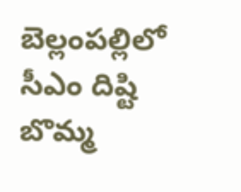బెల్లంపల్లిలో సీఎం దిష్టి బొమ్మ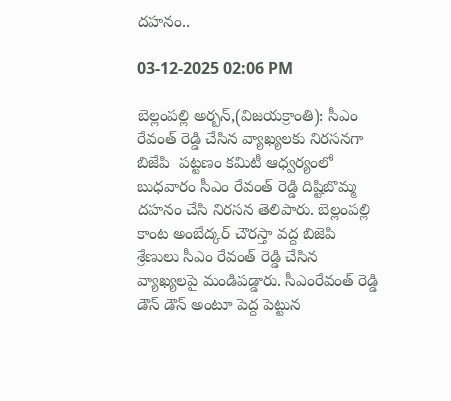దహనం..

03-12-2025 02:06 PM

బెల్లంపల్లి అర్బన్,(విజయక్రాంతి): సీఎం రేవంత్ రెడ్డి చేసిన వ్యాఖ్యలకు నిరసనగా బిజేపి  పట్టణం కమిటీ ఆధ్వర్యంలో బుధవారం సీఎం రేవంత్ రెడ్డి దిష్టిబొమ్మ దహనం చేసి నిరసన తెలిపారు. బెల్లంపల్లి కాంట అంబేద్కర్ చౌరస్తా వద్ద బిజెపి శ్రేణులు సీఎం రేవంత్ రెడ్డి చేసిన వ్యాఖ్యలపై మండిపడ్డారు. సీఎంరేవంత్ రెడ్డి డౌన్ డౌన్ అంటూ పెద్ద పెట్టున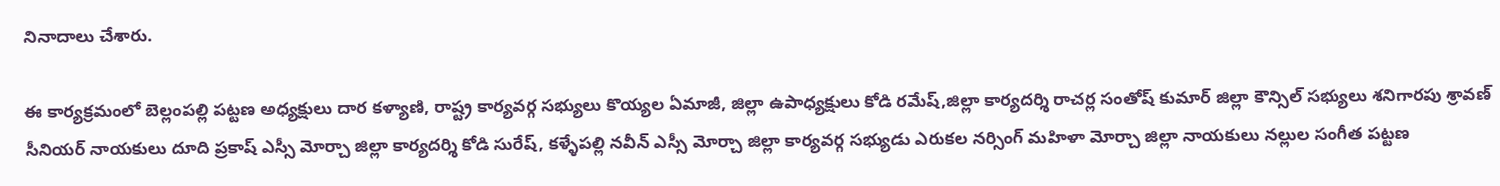నినాదాలు చేశారు.

ఈ కార్యక్రమంలో బెల్లంపల్లి పట్టణ అధ్యక్షులు దార కళ్యాణి, రాష్ట్ర కార్యవర్గ సభ్యులు కొయ్యల ఏమాజీ, జిల్లా ఉపాధ్యక్షులు కోడి రమేష్,జిల్లా కార్యదర్శి రాచర్ల సంతోష్ కుమార్ జిల్లా కౌన్సిల్ సభ్యులు శనిగారపు శ్రావణ్ సీనియర్ నాయకులు దూది ప్రకాష్ ఎస్సీ మోర్చా జిల్లా కార్యదర్శి కోడి సురేష్, కళ్ళేపల్లి నవీన్ ఎస్సీ మోర్చా జిల్లా కార్యవర్గ సభ్యుడు ఎరుకల నర్సింగ్ మహిళా మోర్చా జిల్లా నాయకులు నల్లుల సంగీత పట్టణ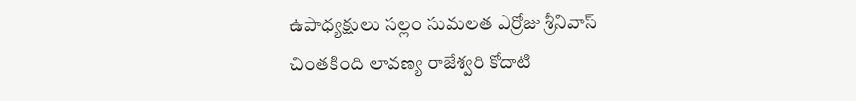ఉపాధ్యక్షులు సల్లం సుమలత ఎర్రోజు శ్రీనివాస్ చింతకింది లావణ్య రాజేశ్వరి కోదాటి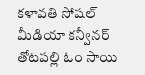కళావతి సోషల్ మీడియా కన్వీనర్ తోటపల్లి ఓం సాయి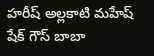హరీష్ అల్లకాటి మహేష్ షేక్ గౌస్ బాబా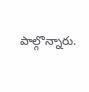పాల్గొన్నారు.